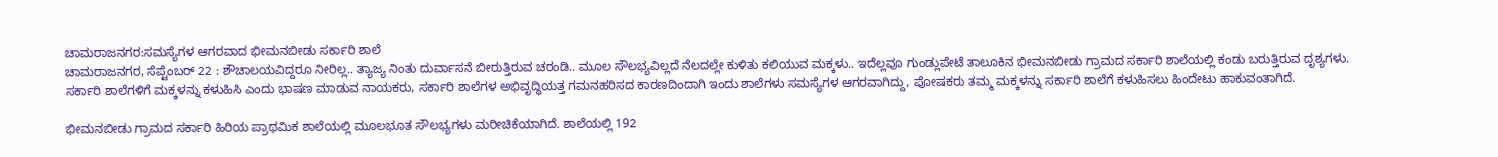ಚಾಮರಾಜನಗರ:ಸಮಸ್ಯೆಗಳ ಆಗರವಾದ ಭೀಮನಬೀಡು ಸರ್ಕಾರಿ ಶಾಲೆ
ಚಾಮರಾಜನಗರ, ಸೆಪ್ಟೆಂಬರ್ 22 : ಶೌಚಾಲಯವಿದ್ದರೂ ನೀರಿಲ್ಲ.. ತ್ಯಾಜ್ಯ ನಿಂತು ದುರ್ವಾಸನೆ ಬೀರುತ್ತಿರುವ ಚರಂಡಿ.. ಮೂಲ ಸೌಲಭ್ಯವಿಲ್ಲದೆ ನೆಲದಲ್ಲೇ ಕುಳಿತು ಕಲಿಯುವ ಮಕ್ಕಳು.. ಇದೆಲ್ಲವೂ ಗುಂಡ್ಲುಪೇಟೆ ತಾಲೂಕಿನ ಭೀಮನಬೀಡು ಗ್ರಾಮದ ಸರ್ಕಾರಿ ಶಾಲೆಯಲ್ಲಿ ಕಂಡು ಬರುತ್ತಿರುವ ದೃಶ್ಯಗಳು.
ಸರ್ಕಾರಿ ಶಾಲೆಗಳಿಗೆ ಮಕ್ಕಳನ್ನು ಕಳುಹಿಸಿ ಎಂದು ಭಾಷಣ ಮಾಡುವ ನಾಯಕರು, ಸರ್ಕಾರಿ ಶಾಲೆಗಳ ಅಭಿವೃದ್ಧಿಯತ್ತ ಗಮನಹರಿಸದ ಕಾರಣದಿಂದಾಗಿ ಇಂದು ಶಾಲೆಗಳು ಸಮಸ್ಯೆಗಳ ಆಗರವಾಗಿದ್ದು, ಪೋಷಕರು ತಮ್ಮ ಮಕ್ಕಳನ್ನು ಸರ್ಕಾರಿ ಶಾಲೆಗೆ ಕಳುಹಿಸಲು ಹಿಂದೇಟು ಹಾಕುವಂತಾಗಿದೆ.

ಭೀಮನಬೀಡು ಗ್ರಾಮದ ಸರ್ಕಾರಿ ಹಿರಿಯ ಪ್ರಾಥಮಿಕ ಶಾಲೆಯಲ್ಲಿ ಮೂಲಭೂತ ಸೌಲಭ್ಯಗಳು ಮರೀಚಿಕೆಯಾಗಿದೆ. ಶಾಲೆಯಲ್ಲಿ 192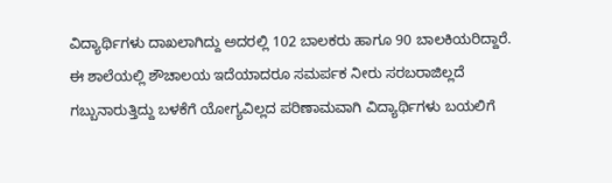ವಿದ್ಯಾರ್ಥಿಗಳು ದಾಖಲಾಗಿದ್ದು ಅದರಲ್ಲಿ 102 ಬಾಲಕರು ಹಾಗೂ 90 ಬಾಲಕಿಯರಿದ್ದಾರೆ.
ಈ ಶಾಲೆಯಲ್ಲಿ ಶೌಚಾಲಯ ಇದೆಯಾದರೂ ಸಮರ್ಪಕ ನೀರು ಸರಬರಾಜಿಲ್ಲದೆ ಗಬ್ಬುನಾರುತ್ತಿದ್ದು ಬಳಕೆಗೆ ಯೋಗ್ಯವಿಲ್ಲದ ಪರಿಣಾಮವಾಗಿ ವಿದ್ಯಾರ್ಥಿಗಳು ಬಯಲಿಗೆ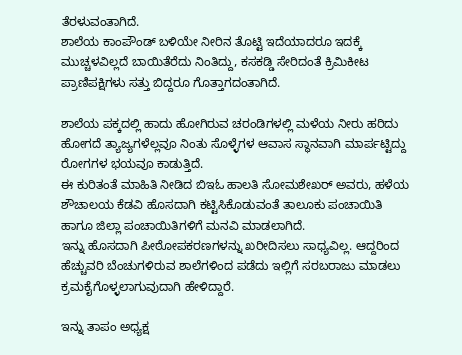ತೆರಳುವಂತಾಗಿದೆ.
ಶಾಲೆಯ ಕಾಂಪೌಂಡ್ ಬಳಿಯೇ ನೀರಿನ ತೊಟ್ಟಿ ಇದೆಯಾದರೂ ಇದಕ್ಕೆ ಮುಚ್ಚಳವಿಲ್ಲದೆ ಬಾಯಿತೆರೆದು ನಿಂತಿದ್ದು, ಕಸಕಡ್ಡಿ ಸೇರಿದಂತೆ ಕ್ರಿಮಿಕೀಟ ಪ್ರಾಣಿಪಕ್ಷಿಗಳು ಸತ್ತು ಬಿದ್ದರೂ ಗೊತ್ತಾಗದಂತಾಗಿದೆ.

ಶಾಲೆಯ ಪಕ್ಕದಲ್ಲಿ ಹಾದು ಹೋಗಿರುವ ಚರಂಡಿಗಳಲ್ಲಿ ಮಳೆಯ ನೀರು ಹರಿದು ಹೋಗದೆ ತ್ಯಾಜ್ಯಗಳೆಲ್ಲವೂ ನಿಂತು ಸೊಳ್ಳೆಗಳ ಆವಾಸ ಸ್ಥಾನವಾಗಿ ಮಾರ್ಪಟ್ಟಿದ್ದು ರೋಗಗಳ ಭಯವೂ ಕಾಡುತ್ತಿದೆ.
ಈ ಕುರಿತಂತೆ ಮಾಹಿತಿ ನೀಡಿದ ಬಿಇಓ ಹಾಲತಿ ಸೋಮಶೇಖರ್ ಅವರು, ಹಳೆಯ ಶೌಚಾಲಯ ಕೆಡವಿ ಹೊಸದಾಗಿ ಕಟ್ಟಿಸಿಕೊಡುವಂತೆ ತಾಲೂಕು ಪಂಚಾಯಿತಿ ಹಾಗೂ ಜಿಲ್ಲಾ ಪಂಚಾಯಿತಿಗಳಿಗೆ ಮನವಿ ಮಾಡಲಾಗಿದೆ.
ಇನ್ನು ಹೊಸದಾಗಿ ಪೀಠೋಪಕರಣಗಳನ್ನು ಖರೀದಿಸಲು ಸಾಧ್ಯವಿಲ್ಲ. ಆದ್ದರಿಂದ ಹೆಚ್ಚುವರಿ ಬೆಂಚುಗಳಿರುವ ಶಾಲೆಗಳಿಂದ ಪಡೆದು ಇಲ್ಲಿಗೆ ಸರಬರಾಜು ಮಾಡಲು ಕ್ರಮಕೈಗೊಳ್ಳಲಾಗುವುದಾಗಿ ಹೇಳಿದ್ದಾರೆ.

ಇನ್ನು ತಾಪಂ ಅಧ್ಯಕ್ಷ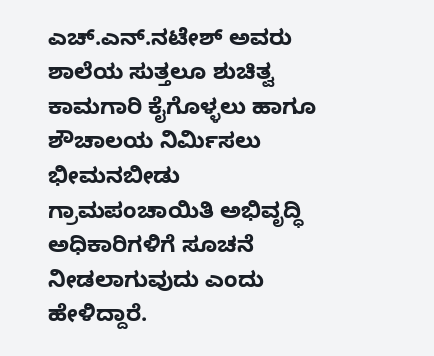ಎಚ್.ಎನ್.ನಟೇಶ್ ಅವರು ಶಾಲೆಯ ಸುತ್ತಲೂ ಶುಚಿತ್ವ ಕಾಮಗಾರಿ ಕೈಗೊಳ್ಳಲು ಹಾಗೂ ಶೌಚಾಲಯ ನಿರ್ಮಿಸಲು ಭೀಮನಬೀಡು ಗ್ರಾಮಪಂಚಾಯಿತಿ ಅಭಿವೃದ್ಧಿ ಅಧಿಕಾರಿಗಳಿಗೆ ಸೂಚನೆ ನೀಡಲಾಗುವುದು ಎಂದು ಹೇಳಿದ್ದಾರೆ.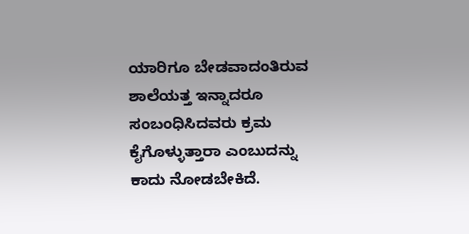ಯಾರಿಗೂ ಬೇಡವಾದಂತಿರುವ ಶಾಲೆಯತ್ತ ಇನ್ನಾದರೂ ಸಂಬಂಧಿಸಿದವರು ಕ್ರಮ ಕೈಗೊಳ್ಳುತ್ತಾರಾ ಎಂಬುದನ್ನು ಕಾದು ನೋಡಬೇಕಿದೆ.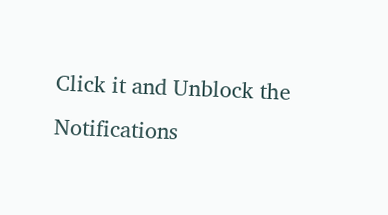Click it and Unblock the Notifications